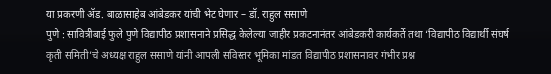या प्रकरणी ॲड. बाळासाहेब आंबेडकर यांची भेट घेणार – डॉ. राहुल ससाणे
पुणे : सावित्रीबाई फुले पुणे विद्यापीठ प्रशासनाने प्रसिद्ध केलेल्या जाहीर प्रकटनानंतर आंबेडकरी कार्यकर्ते तथा ‘विद्यापीठ विद्यार्थी संघर्ष कृती समिती’चे अध्यक्ष राहुल ससाणे यांनी आपली सविस्तर भूमिका मांडत विद्यापीठ प्रशासनावर गंभीर प्रश्न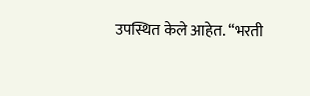उपस्थित केले आहेत. “भरती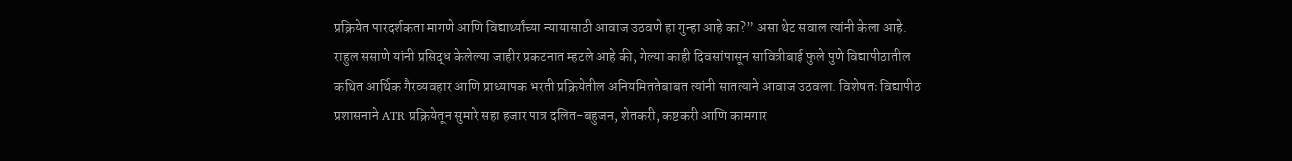प्रक्रियेत पारदर्शकता मागणे आणि विद्यार्थ्यांच्या न्यायासाठी आवाज उठवणे हा गुन्हा आहे का?” असा थेट सवाल त्यांनी केला आहे.
राहुल ससाणे यांनी प्रसिद्ध केलेल्या जाहीर प्रकटनात म्हटले आहे की, गेल्या काही दिवसांपासून सावित्रीबाई फुले पुणे विद्यापीठातील कथित आर्थिक गैरव्यवहार आणि प्राध्यापक भरती प्रक्रियेतील अनियमिततेबाबत त्यांनी सातत्याने आवाज उठवला. विशेषतः विद्यापीठ प्रशासनाने ATR प्रक्रियेतून सुमारे सहा हजार पात्र दलित-बहुजन, शेतकरी, कष्टकरी आणि कामगार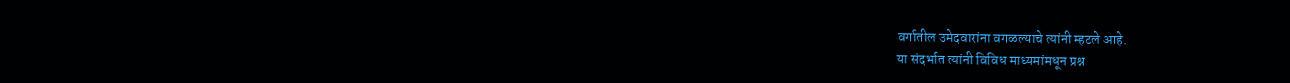वर्गातील उमेदवारांना वगळल्याचे त्यांनी म्हटले आहे.
या संदर्भात त्यांनी विविध माध्यमांमधून प्रश्न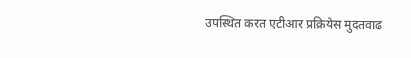उपस्थित करत एटीआर प्रक्रियेस मुदतवाढ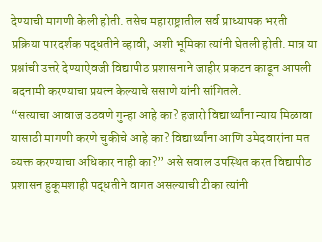देण्याची मागणी केली होती. तसेच महाराष्ट्रातील सर्व प्राध्यापक भरती प्रक्रिया पारदर्शक पद्धतीने व्हावी, अशी भूमिका त्यांनी घेतली होती. मात्र या प्रश्नांची उत्तरे देण्याऐवजी विद्यापीठ प्रशासनाने जाहीर प्रकटन काढून आपली बदनामी करण्याचा प्रयत्न केल्याचे ससाणे यांनी सांगितले.
“सत्याचा आवाज उठवणे गुन्हा आहे का? हजारो विद्यार्थ्यांना न्याय मिळावा यासाठी मागणी करणे चुकीचे आहे का? विद्यार्थ्यांना आणि उमेदवारांना मत व्यक्त करण्याचा अधिकार नाही का?” असे सवाल उपस्थित करत विद्यापीठ प्रशासन हुकूमशाही पद्धतीने वागत असल्याची टीका त्यांनी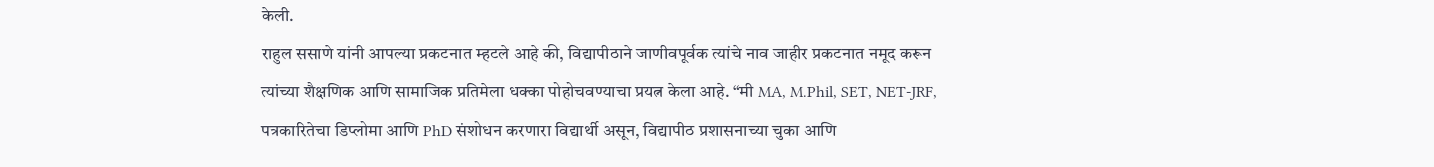केली.
राहुल ससाणे यांनी आपल्या प्रकटनात म्हटले आहे की, विद्यापीठाने जाणीवपूर्वक त्यांचे नाव जाहीर प्रकटनात नमूद करून त्यांच्या शैक्षणिक आणि सामाजिक प्रतिमेला धक्का पोहोचवण्याचा प्रयत्न केला आहे. “मी MA, M.Phil, SET, NET-JRF, पत्रकारितेचा डिप्लोमा आणि PhD संशोधन करणारा विद्यार्थी असून, विद्यापीठ प्रशासनाच्या चुका आणि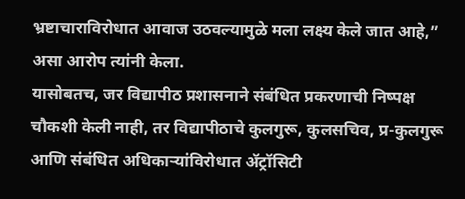भ्रष्टाचाराविरोधात आवाज उठवल्यामुळे मला लक्ष्य केले जात आहे,” असा आरोप त्यांनी केला.
यासोबतच, जर विद्यापीठ प्रशासनाने संबंधित प्रकरणाची निष्पक्ष चौकशी केली नाही, तर विद्यापीठाचे कुलगुरू, कुलसचिव, प्र-कुलगुरू आणि संबंधित अधिकाऱ्यांविरोधात ॲट्रॉसिटी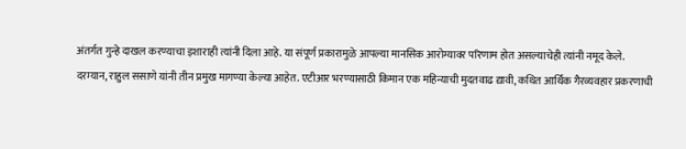अंतर्गत गुन्हे दाखल करण्याचा इशाराही त्यांनी दिला आहे. या संपूर्ण प्रकारामुळे आपल्या मानसिक आरोग्यावर परिणाम होत असल्याचेही त्यांनी नमूद केले.
दरम्यान, राहुल ससाणे यांनी तीन प्रमुख मागण्या केल्या आहेत. एटीआर भरण्यासाठी किमान एक महिन्याची मुदतवाढ द्यावी, कथित आर्थिक गैरव्यवहार प्रकरणाची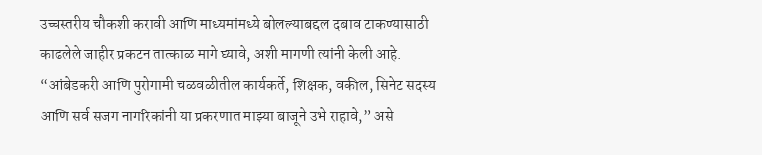उच्चस्तरीय चौकशी करावी आणि माध्यमांमध्ये बोलल्याबद्दल दबाव टाकण्यासाठी काढलेले जाहीर प्रकटन तात्काळ मागे घ्यावे, अशी मागणी त्यांनी केली आहे.
“आंबेडकरी आणि पुरोगामी चळवळीतील कार्यकर्ते, शिक्षक, वकील, सिनेट सदस्य आणि सर्व सजग नागरिकांनी या प्रकरणात माझ्या बाजूने उभे राहावे,” असे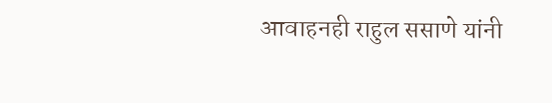आवाहनही राहुल ससाणे यांनी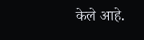केले आहे.